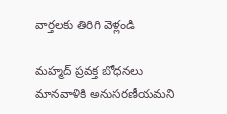వార్తలకు తిరిగి వెళ్లండి

మహ్మద్ ప్రవక్త బోధనలు మానవాళికి అనుసరణీయమని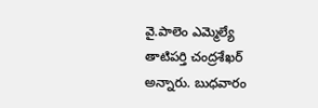వై.పాలెం ఎమ్మెల్యే తాటిపర్తి చంద్రశేఖర్ అన్నారు. బుధవారం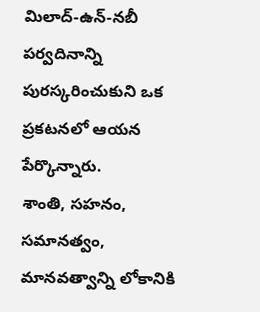మిలాద్-ఉన్-నబీ పర్వదినాన్ని పురస్కరించుకుని ఒక ప్రకటనలో ఆయన పేర్కొన్నారు.
శాంతి, సహనం, సమానత్వం, మానవత్వాన్ని లోకానికి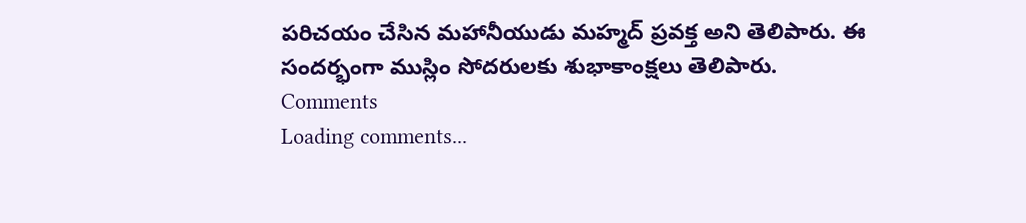పరిచయం చేసిన మహానీయుడు మహ్మద్ ప్రవక్త అని తెలిపారు. ఈ సందర్భంగా ముస్లిం సోదరులకు శుభాకాంక్షలు తెలిపారు.
Comments
Loading comments...